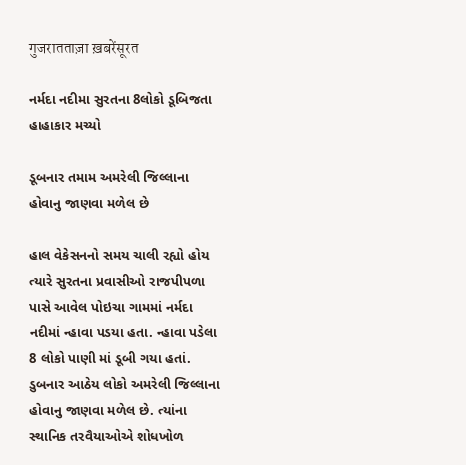गुजरातताज़ा ख़बरेंसूरत

નર્મદા નદીમા સુરતના 8લોકો ડૂબિજતા હાહાકાર મચ્યો

ડૂબનાર તમામ અમરેલી જિલ્લાના હોવાનુ જાણવા મળેલ છે

હાલ વેકેસનનો સમય ચાલી રહ્યો હોય ત્યારે સુરતના પ્રવાસીઓ રાજપીપળા પાસે આવેલ પોઇચા ગામમાં નર્મદા નદીમાં ન્હાવા પડયા હતા. ન્હાવા પડેલા 8 લોકો પાણી માં ડૂબી ગયા હતાં. ડુબનાર આઠેય લોકો અમરેલી જિલ્લાના હોવાનુ જાણવા મળેલ છે. ત્યાંના સ્થાનિક તરવૈયાઓએ શોધખોળ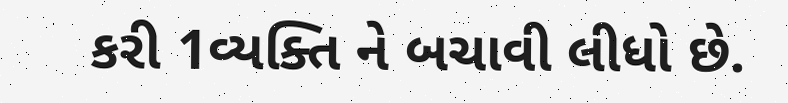કરી 1વ્યક્તિ ને બચાવી લીધો છે.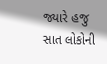જ્યારે હજુ સાત લોકોની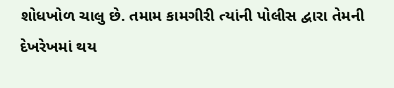શોધખોળ ચાલુ છે. તમામ કામગીરી ત્યાંની પોલીસ દ્વારા તેમની દેખરેખમાં થય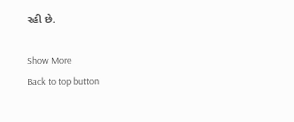રહી છે.

Show More
Back to top button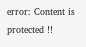error: Content is protected !!